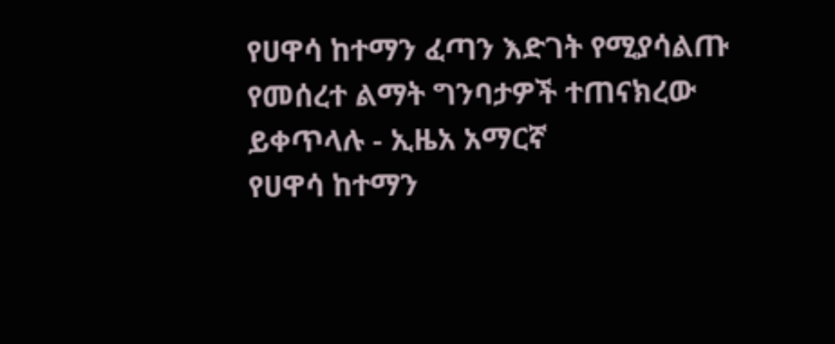የሀዋሳ ከተማን ፈጣን እድገት የሚያሳልጡ የመሰረተ ልማት ግንባታዎች ተጠናክረው ይቀጥላሉ - ኢዜአ አማርኛ
የሀዋሳ ከተማን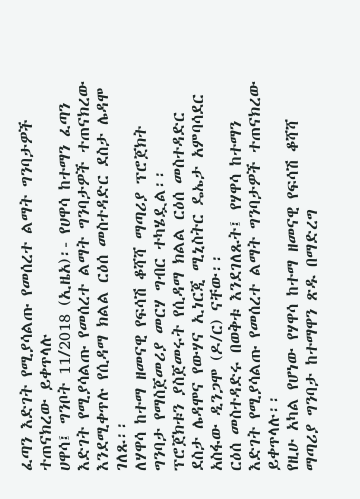ፈጣን እድገት የሚያሳልጡ የመሰረተ ልማት ግንባታዎች ተጠናክረው ይቀጥላሉ
ሀዋሳ፤ ግንቦት 11/2018 (ኢዜአ)፡- የሀዋሳ ከተማን ፈጣን እድገት የሚያሳልጡ የመሰረተ ልማት ግንባታዎች ተጠናክረው እንደሚቀጥሉ የሲዳማ ክልል ርዕሰ መስተዳድር ደስታ ሌዳሞ ገለጹ፡፡
ለሃዋሳ ከተማ ዘመናዊ የፍሳሽ ቆሻሻ ማጣሪያ ፕሮጀክት ግንባታ የማስጀመሪያ መርሃ ግብር ተካሄዷል፡፡
ፕሮጀክቱን ያስጀመሩት የሲዳማ ክልል ርዕሰ መስተዳድር ደስታ ሌዳሞና የውሃና ኢነርጂ ሚኒስትር ዴኤታ አምባሳደር አስፋው ዲንጋሞ (ዶ/ር) ናቸው፡፡
ርዕሰ መስተዳድሩ በወቅቱ እንደገለጹት፤ የሃዋሳ ከተማን እድገት የሚያሳልጡ የመሰረተ ልማት ግንባታዎች ተጠናክረው ይቀጥላሉ፡፡
የዚሁ አካል የሆነው የሃዋሳ ከተማ ዘመናዊ የፍሳሽ ቆሻሻ ማጣሪያ ግንባታ ከተማዋን ጽዱ በማድረግ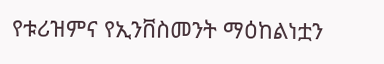የቱሪዝምና የኢንቨስመንት ማዕከልነቷን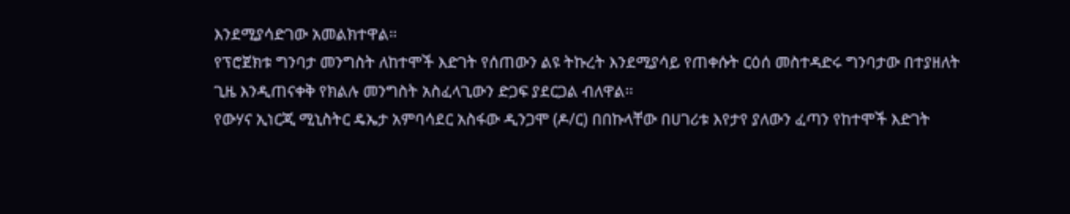እንደሚያሳድገው አመልክተዋል።
የፕሮጀክቱ ግንባታ መንግስት ለከተሞች እድገት የሰጠውን ልዩ ትኩረት እንደሚያሳይ የጠቀሱት ርዕሰ መስተዳድሩ ግንባታው በተያዘለት ጊዜ እንዲጠናቀቅ የክልሉ መንግስት አስፈላጊውን ድጋፍ ያደርጋል ብለዋል፡፡
የውሃና ኢነርጂ ሚኒስትር ዴኤታ አምባሳደር አስፋው ዲንጋሞ (ዶ/ር) በበኩላቸው በሀገሪቱ እየታየ ያለውን ፈጣን የከተሞች እድገት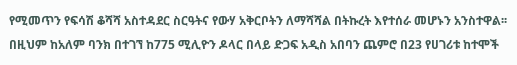የሚመጥን የፍሳሽ ቆሻሻ አስተዳደር ስርዓትና የውሃ አቅርቦትን ለማሻሻል በትኩረት እየተሰራ መሆኑን አንስተዋል፡፡
በዚህም ከአለም ባንክ በተገኘ ከ775 ሚሊዮን ዶላር በላይ ድጋፍ አዲስ አበባን ጨምሮ በ23 የሀገሪቱ ከተሞች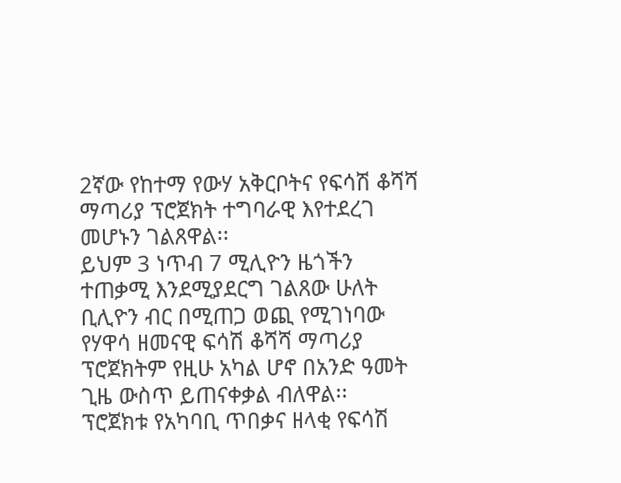2ኛው የከተማ የውሃ አቅርቦትና የፍሳሽ ቆሻሻ ማጣሪያ ፕሮጀክት ተግባራዊ እየተደረገ መሆኑን ገልጸዋል፡፡
ይህም 3 ነጥብ 7 ሚሊዮን ዜጎችን ተጠቃሚ እንደሚያደርግ ገልጸው ሁለት ቢሊዮን ብር በሚጠጋ ወጪ የሚገነባው የሃዋሳ ዘመናዊ ፍሳሽ ቆሻሻ ማጣሪያ ፕሮጀክትም የዚሁ አካል ሆኖ በአንድ ዓመት ጊዜ ውስጥ ይጠናቀቃል ብለዋል፡፡
ፕሮጀክቱ የአካባቢ ጥበቃና ዘላቂ የፍሳሽ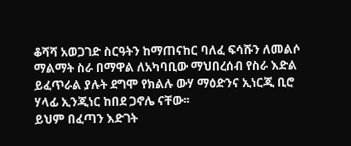ቆሻሻ አወጋገድ ስርዓትን ከማጠናከር ባለፈ ፍሳሹን ለመልሶ ማልማት ስራ በማዋል ለአካባቢው ማህበረሰብ የስራ እድል ይፈጥራል ያሉት ደግሞ የክልሉ ውሃ ማዕድንና ኢነርጂ ቢሮ ሃላፊ ኢንጂነር ከበደ ጋኖሌ ናቸው፡፡
ይህም በፈጣን እድገት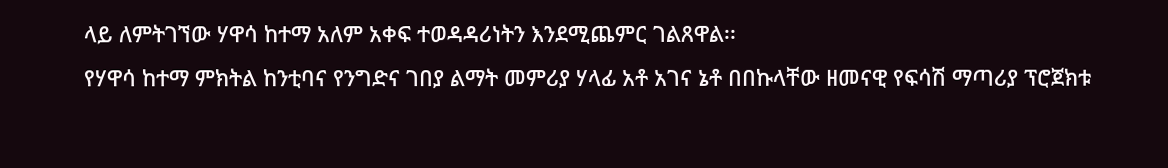ላይ ለምትገኘው ሃዋሳ ከተማ አለም አቀፍ ተወዳዳሪነትን እንደሚጨምር ገልጸዋል፡፡
የሃዋሳ ከተማ ምክትል ከንቲባና የንግድና ገበያ ልማት መምሪያ ሃላፊ አቶ አገና ኔቶ በበኩላቸው ዘመናዊ የፍሳሽ ማጣሪያ ፕሮጀክቱ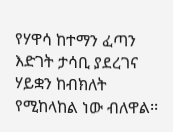የሃዋሳ ከተማን ፈጣን እድገት ታሳቢ ያደረገና ሃይቋን ከብክለት የሚከላከል ነው ብለዋል፡፡